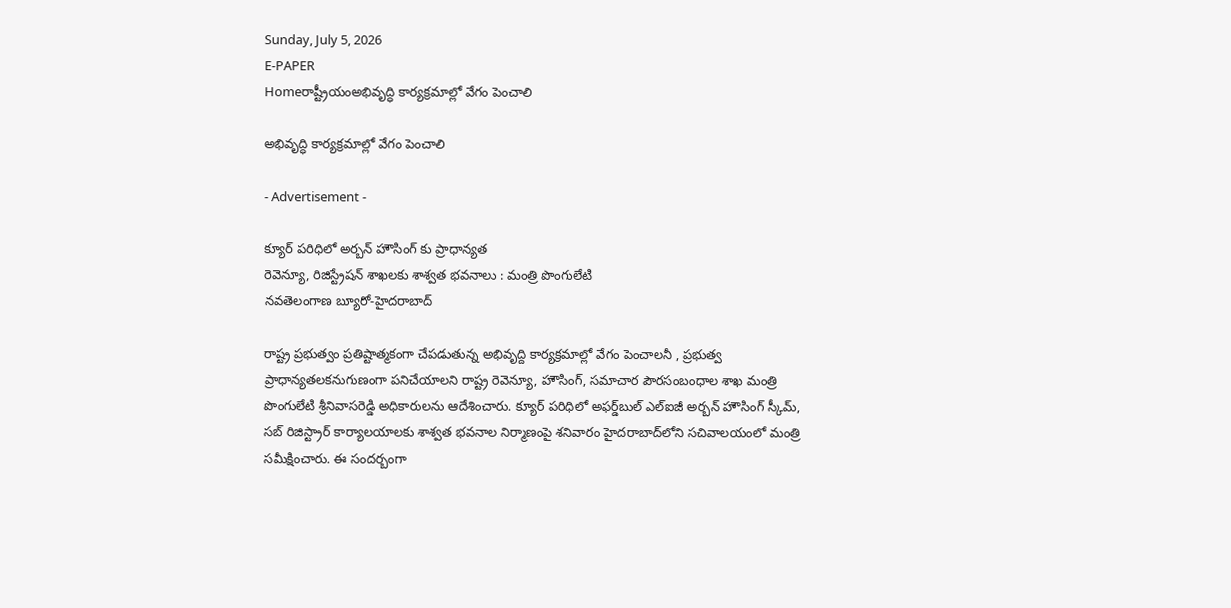Sunday, July 5, 2026
E-PAPER
Homeరాష్ట్రీయంఅభివృద్ధి కార్యక్రమాల్లో వేగం పెంచాలి

అభివృద్ధి కార్యక్రమాల్లో వేగం పెంచాలి

- Advertisement -

క్యూర్ ప‌రిధిలో అర్బన్ హౌసింగ్ కు ప్రాధాన్య‌త
రెవెన్యూ, రిజిస్ట్రేషన్ శాఖలకు శాశ్వత భవనాలు : మంత్రి పొంగులేటి
నవతెలంగాణ బ్యూరో-హైదరాబాద్‌

రాష్ట్ర ప్ర‌భుత్వం ప్ర‌తిష్టాత్మ‌కంగా చేప‌డుతున్న అభివృద్ది కార్య‌క్ర‌మాల్లో వేగం పెంచాల‌నీ , ప్ర‌భుత్వ ప్రాధాన్య‌త‌ల‌కనుగుణంగా ప‌నిచేయాల‌ని రాష్ట్ర రెవెన్యూ, హౌసింగ్, స‌మాచార పౌర‌సంబంధాల శాఖ మంత్రి పొంగులేటి శ్రీ‌నివాస‌రెడ్డి అధికారుల‌ను ఆదేశించారు. క్యూర్ ప‌రిధిలో అఫ‌ర్డ్‌బుల్ ఎల్ఐజీ అర్బ‌న్ హౌసింగ్ స్కీమ్, స‌బ్ రిజిస్ట్రార్ కార్యాల‌యాల‌కు శాశ్వ‌త భ‌వ‌నాల నిర్మాణంపై శ‌నివారం హైదరాబాద్‌‌లోని స‌చివాలయంలో మంత్రి స‌మీక్షించారు. ఈ సందర్బంగా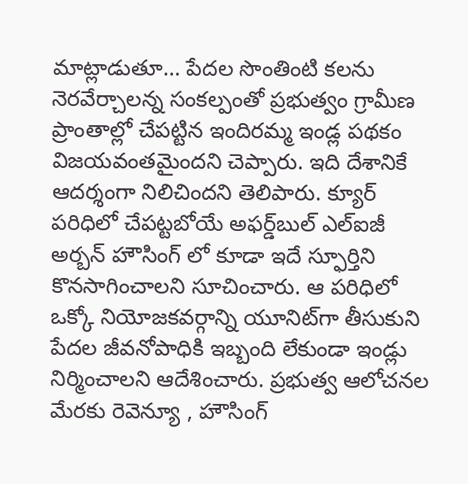మాట్లాడుతూ… పేద‌ల సొంతింటి క‌ల‌ను నెర‌వేర్చాల‌న్న సంక‌ల్పంతో ప్రభుత్వం గ్రామీణ ప్రాంతాల్లో చేప‌ట్టిన ఇందిర‌మ్మ ఇండ్ల ప‌థకం విజ‌య‌వంత‌మైందని చెప్పారు. ఇది దేశానికే ఆద‌ర్శంగా నిలిచిందని తెలిపారు. క్యూర్ ప‌రిధిలో చేప‌ట్ట‌బోయే అఫ‌ర్డ్‌బుల్ ఎల్ఐజీ అర్బ‌న్ హౌసింగ్ లో కూడా ఇదే స్ఫూర్తిని కొనసాగించాలని సూచించారు. ఆ ప‌రిధిలో ఒక్కో నియోజ‌క‌వ‌ర్గాన్ని యూనిట్‌గా తీసుకుని పేద‌ల జీవ‌నోపాధికి ఇబ్బంది లేకుండా ఇండ్లు నిర్మించాల‌ని ఆదేశించారు. ప్ర‌భుత్వ ఆలోచ‌న‌ల మేర‌కు రెవెన్యూ , హౌసింగ్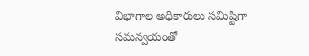విభాగాల అధికారులు స‌మిష్టిగా స‌మ‌న్వ‌యంతో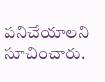ప‌నిచేయాలని సూచించారు.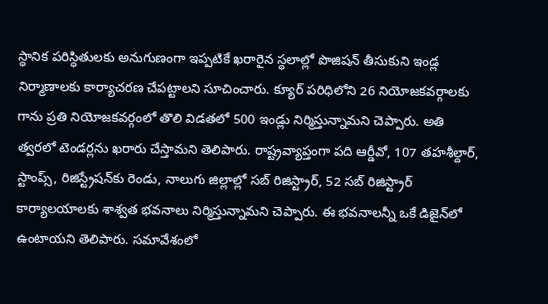స్ధానిక ప‌రిస్ధితుల‌కు అనుగుణంగా ఇప్ప‌టికే ఖ‌రారైన స్ధ‌లాల్లో పొజిష‌న్ తీసుకుని ఇండ్ల నిర్మాణాల‌కు కార్యాచరణ చేపట్టాలని సూచించారు. క్యూర్ ప‌రిధిలోని 26 నియోజ‌క‌వ‌ర్గాల‌కు గాను ప్ర‌తి నియోజ‌క‌వ‌ర్గంలో తొలి విడ‌త‌లో 500 ఇండ్లు నిర్మిస్తున్నామని చెప్పారు. అతి త్వరలో టెండ‌ర్ల‌ను ఖ‌రారు చేస్తామని తెలిపారు. రాష్ట్రవ్యాప్తంగా ప‌ది ఆర్డీవో, 107 త‌హ‌శీల్దార్, స్టాంప్స్, రిజిస్ట్రేష‌న్‌కు రెండు, నాలుగు జిల్లాల్లో స‌బ్ రిజిస్ట్రార్, 52 స‌బ్ రిజిస్ట్రార్ కార్యాల‌యాల‌కు శాశ్వ‌త భ‌వ‌నాలు నిర్మిస్తున్నామని చెప్పారు. ఈ భవ‌నాల‌న్నీ ఒకే డిజైన్‌లో ఉంటాయని తెలిపారు. స‌మావేశంలో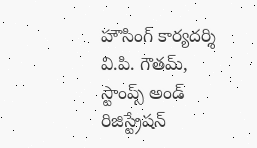హౌసింగ్ కార్య‌ద‌ర్శి వి.పి. గౌత‌మ్‌, స్టాంప్స్ అండ్‌ రిజిస్ట్రేష‌న్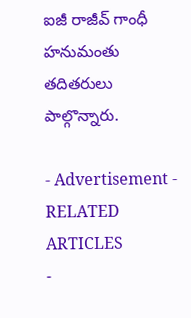ఐజీ రాజీవ్ గాంధీ హ‌నుమంతు త‌దిత‌రులు పాల్గొన్నారు.

- Advertisement -
RELATED ARTICLES
-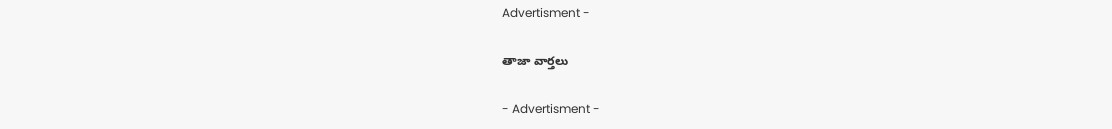Advertisment -

తాజా వార్తలు

- Advertisment -